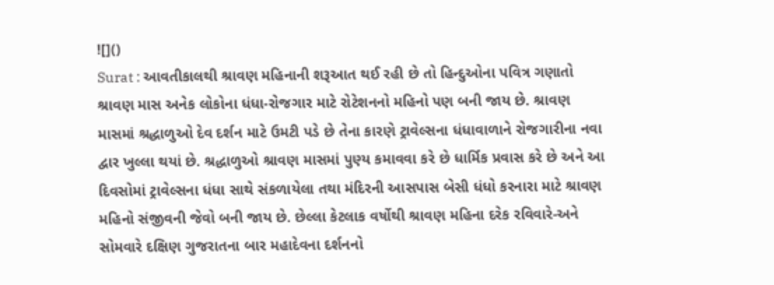![]()
Surat : આવતીકાલથી શ્રાવણ મહિનાની શરૂઆત થઈ રહી છે તો હિન્દુઓના પવિત્ર ગણાતો શ્રાવણ માસ અનેક લોકોના ધંધા-રોજગાર માટે રોટેશનનો મહિનો પણ બની જાય છે. શ્રાવણ માસમાં શ્રદ્ધાળુઓ દેવ દર્શન માટે ઉમટી પડે છે તેના કારણે ટ્રાવેલ્સના ધંધાવાળાને રોજગારીના નવા દ્વાર ખુલ્લા થયાં છે. શ્રદ્ધાળુઓ શ્રાવણ માસમાં પુણ્ય કમાવવા કરે છે ધાર્મિક પ્રવાસ કરે છે અને આ દિવસોમાં ટ્રાવેલ્સના ધંધા સાથે સંકળાયેલા તથા મંદિરની આસપાસ બેસી ધંધો કરનારા માટે શ્રાવણ મહિનો સંજીવની જેવો બની જાય છે. છેલ્લા કેટલાક વર્ષોથી શ્રાવણ મહિના દરેક રવિવારે-અને સોમવારે દક્ષિણ ગુજરાતના બાર મહાદેવના દર્શનનો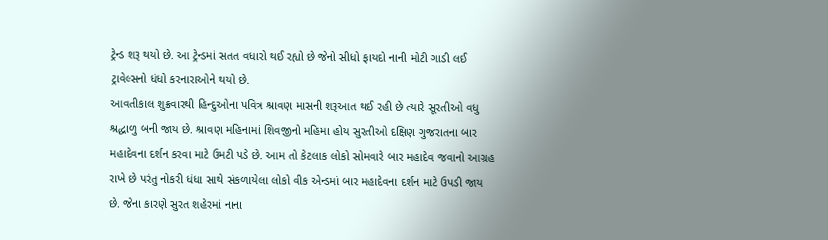ટ્રેન્ડ શરૂ થયો છે. આ ટ્રેન્ડમાં સતત વધારો થઈ રહ્યો છે જેનો સીધો ફાયદો નાની મોટી ગાડી લઈ ટ્રાવેલ્સનો ધંધો કરનારાઓને થયો છે.
આવતીકાલ શુક્રવારથી હિન્દુઓના પવિત્ર શ્રાવણ માસની શરૂઆત થઈ રહી છે ત્યારે સૂરતીઓ વધુ શ્રદ્ધાળુ બની જાય છે. શ્રાવણ મહિનામાં શિવજીનો મહિમા હોય સુરતીઓ દક્ષિણ ગુજરાતના બાર મહાદેવના દર્શન કરવા માટે ઉમટી પડે છે. આમ તો કેટલાક લોકો સોમવારે બાર મહાદેવ જવાનો આગ્રહ રાખે છે પરંતુ નોકરી ધંધા સાથે સંકળાયેલા લોકો વીક એન્ડમાં બાર મહાદેવના દર્શન માટે ઉપડી જાય છે. જેના કારણે સુરત શહેરમાં નાના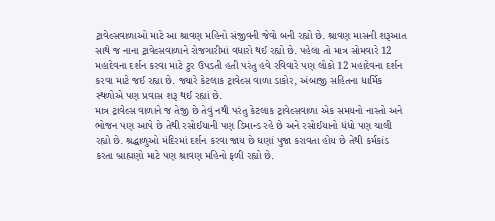ટ્રાવેલ્સવાળાઓ માટે આ શ્રાવણ મહિનો સંજીવની જેવો બની રહ્યો છે. શ્રાવણ માસની શરૂઆત સાથે જ નાના ટ્રાવેલ્સવાળાને રોજગારીમાં વધારો થઈ રહ્યો છે. પહેલા તો માત્ર સોમવારે 12 મહાદેવના દર્શન કરવા માટે ટુર ઉપડતી હતી પરંતુ હવે રવિવારે પણ લોકો 12 મહાદેવના દર્શન કરવા માટે જઈ રહ્યા છે. જ્યારે કેટલાક ટ્રાવેલ્સ વાળા ડાકોર, અંબાજી સહિતના ધાર્મિક સ્થળોએ પણ પ્રવાસ શરૂ થઈ રહ્યાં છે.
માત્ર ટ્રાવેલ્સ વાળાને જ તેજી છે તેવું નથી પરંતુ કેટલાક ટ્રાવેલ્સવાળા એક સમયનો નાસ્તો અને ભોજન પણ આપે છે તેથી રસોઈયાની પણ ડિમાન્ડ રહે છે અને રસોઈયાનો ધંધો પણ ચાલી રહ્યો છે. શ્રદ્ધાળુઓ મંદિરમાં દર્શન કરવા જાય છે ઘણાં પુજા કરાવતા હોય છે તેથી કર્મકાંડ કરતા બ્રાહ્મણો માટે પણ શ્રાવણ મહિનો ફળી રહ્યો છે.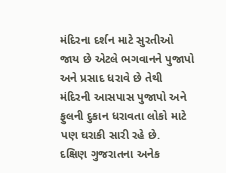મંદિરના દર્શન માટે સુરતીઓ જાય છે એટલે ભગવાનને પુજાપો અને પ્રસાદ ધરાવે છે તેથી મંદિરની આસપાસ પુજાપો અને ફુલની દુકાન ધરાવતા લોકો માટે પણ ઘરાકી સારી રહે છે.
દક્ષિણ ગુજરાતના અનેક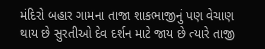મંદિરો બહાર ગામના તાજા શાકભાજીનું પણ વેચાણ થાય છે સુરતીઓ દેવ દર્શન માટે જાય છે ત્યારે તાજી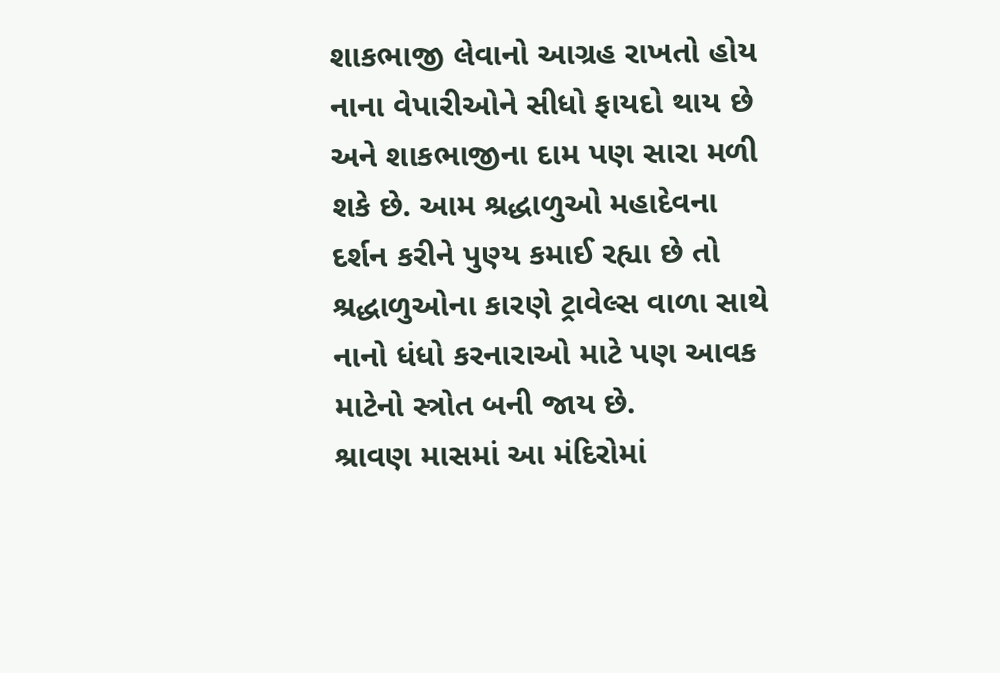શાકભાજી લેવાનો આગ્રહ રાખતો હોય નાના વેપારીઓને સીધો ફાયદો થાય છે અને શાકભાજીના દામ પણ સારા મળી શકે છે. આમ શ્રદ્ધાળુઓ મહાદેવના દર્શન કરીને પુણ્ય કમાઈ રહ્યા છે તો શ્રદ્ધાળુઓના કારણે ટ્રાવેલ્સ વાળા સાથે નાનો ધંધો કરનારાઓ માટે પણ આવક માટેનો સ્ત્રોત બની જાય છે.
શ્રાવણ માસમાં આ મંદિરોમાં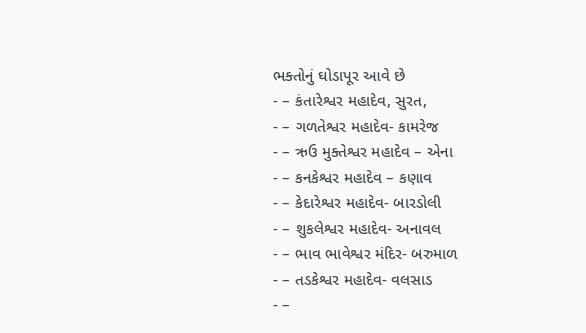ભક્તોનું ઘોડાપૂર આવે છે
- – કંતારેશ્વર મહાદેવ, સુરત,
- – ગળતેશ્વર મહાદેવ- કામરેજ
- – ઋઉ મુક્તેશ્વર મહાદેવ – એના
- – કનકેશ્વર મહાદેવ – કણાવ
- – કેદારેશ્વર મહાદેવ- બારડોલી
- – શુકલેશ્વર મહાદેવ- અનાવલ
- – ભાવ ભાવેશ્વર મંદિર- બરુમાળ
- – તડકેશ્વર મહાદેવ- વલસાડ
- –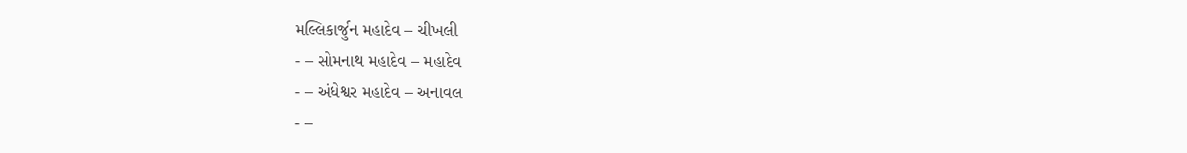મલ્લિકાર્જુન મહાદેવ – ચીખલી
- – સોમનાથ મહાદેવ – મહાદેવ
- – અંધેશ્વર મહાદેવ – અનાવલ
- –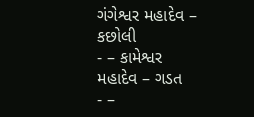ગંગેશ્વર મહાદેવ – કછોલી
- – કામેશ્વર મહાદેવ – ગડત
- –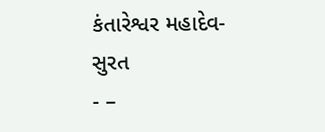કંતારેશ્વર મહાદેવ- સુરત
- –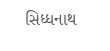સિધ્ધનાથ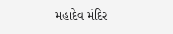મહાદેવ મંદિર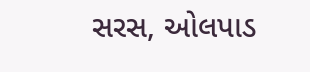સરસ, ઓલપાડ